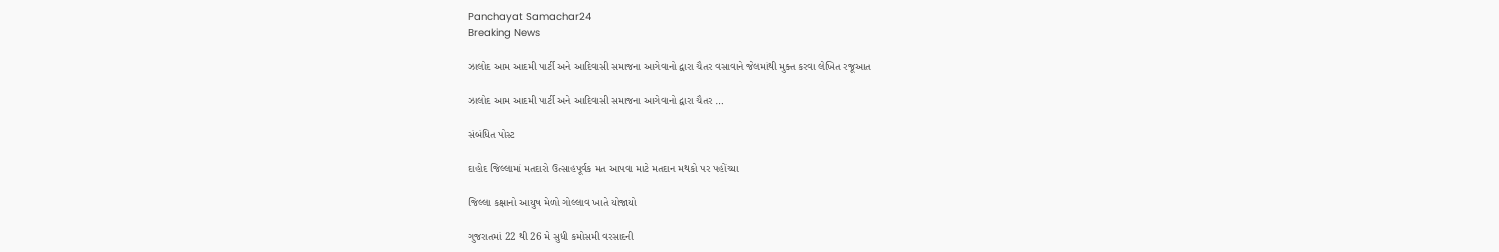Panchayat Samachar24
Breaking News

ઝાલોદ આમ આદમી પાર્ટી અને આદિવાસી સમાજના આગેવાનો દ્વારા ચૈતર વસાવાને જેલમાંથી મુક્ત કરવા લેખિત રજૂઆત

ઝાલોદ આમ આદમી પાર્ટી અને આદિવાસી સમાજના આગેવાનો દ્વારા ચૈતર …

સંબંધિત પોસ્ટ

દાહોદ જિલ્લામાં મતદારો ઉત્સાહપૂર્વક મત આપવા માટે મતદાન મથકો પર પહોંચ્યા

જિલ્લા કક્ષાનો આયુષ મેળો ગોલ્લાવ ખાતે યોજાયો

ગુજરાતમાં 22 થી 26 મે સુધી કમોસમી વરસાદની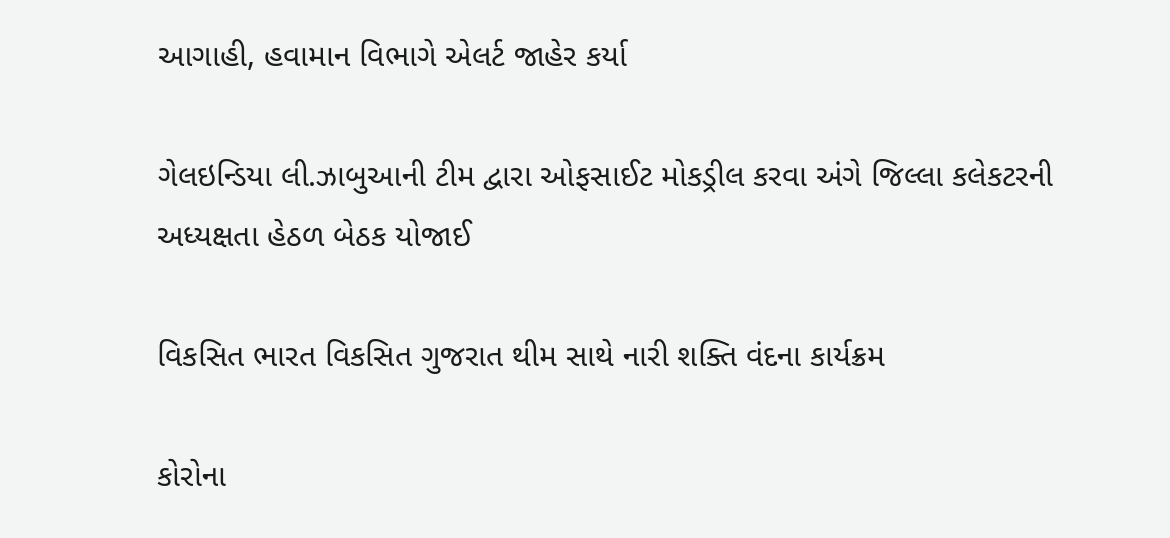આગાહી, હવામાન વિભાગે એલર્ટ જાહેર કર્યા

ગેલઇન્ડિયા લી.ઝાબુઆની ટીમ દ્વારા ઓફસાઈટ મોકડ્રીલ કરવા અંગે જિલ્લા કલેકટરની અધ્યક્ષતા હેઠળ બેઠક યોજાઈ

વિકસિત ભારત વિકસિત ગુજરાત થીમ સાથે નારી શક્તિ વંદના કાર્યક્રમ

કોરોના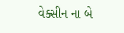વેક્સીન ના બે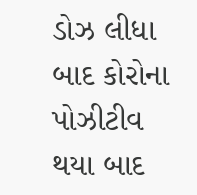ડોઝ લીધા બાદ કોરોના પોઝીટીવ થયા બાદ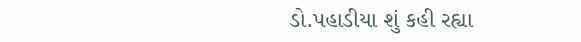ડો.પહાડીયા શું કહી રહ્યા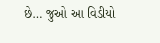છે… જુઓ આ વિડીયો